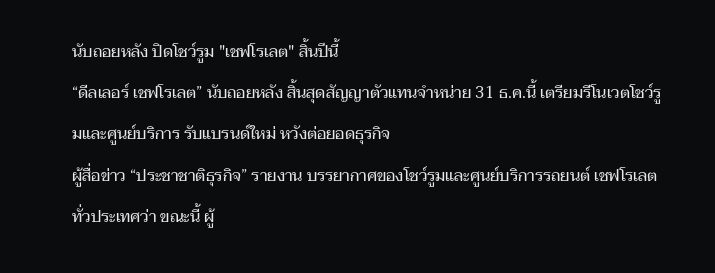นับถอยหลัง ปิดโชว์รูม "เชฟโรเลต" สิ้นปีนี้
“ดีลเลอร์ เชฟโรเลต” นับถอยหลัง สิ้นสุดสัญญาตัวแทนจำหน่าย 31 ธ.ค.นี้ เตรียมรีโนเวตโชว์รูมและศูนย์บริการ รับแบรนด์ใหม่ หวังต่อยอดธุรกิจ
ผู้สื่อข่าว “ประชาชาติธุรกิจ” รายงาน บรรยากาศของโชว์รูมและศูนย์บริการรถยนต์ เชฟโรเลต ทั่วประเทศว่า ขณะนี้ ผู้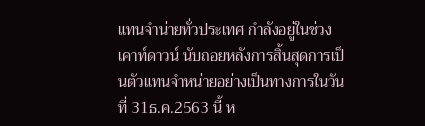แทนจำน่ายทั่วประเทศ กำลังอยู่ในช่วงเคาท์ดาวน์ นับถอยหลังการสิ้นสุดการเป็นตัวแทนจำหน่ายอย่างเป็นทางการในวันที่ 31ธ.ค.2563 นี้ ห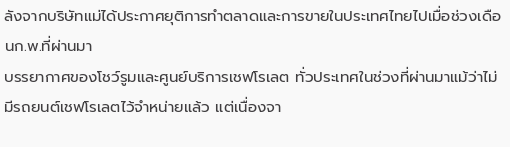ลังจากบริษัทแม่ได้ประกาศยุติการทำตลาดและการขายในประเทศไทยไปเมื่อช่วงเดือนก.พ.ที่ผ่านมา
บรรยากาศของโชว์รูมและศูนย์บริการเชฟโรเลต ทั่วประเทศในช่วงที่ผ่านมาแม้ว่าไม่มีรถยนต์เชฟโรเลตไว้จำหน่ายแล้ว แต่เนื่องจา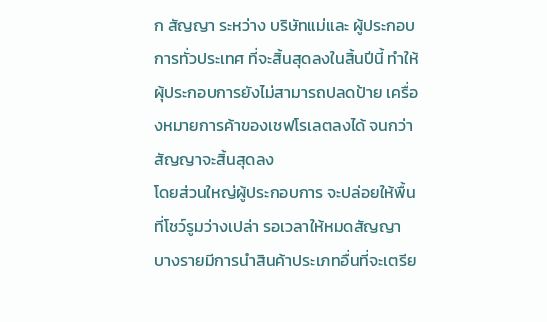ก สัญญา ระหว่าง บริษัทแม่และ ผู้ประกอบการทั่วประเทศ ที่จะสิ้นสุดลงในสิ้นปีนี้ ทำให้ผุ้ประกอบการยังไม่สามารถปลดป้าย เครื่องหมายการค้าของเชฟโรเลตลงได้ จนกว่าสัญญาจะสิ้นสุดลง
โดยส่วนใหญ่ผู้ประกอบการ จะปล่อยให้พื้นที่โชว์รูมว่างเปล่า รอเวลาให้หมดสัญญา บางรายมีการนำสินค้าประเภทอื่นที่จะเตรีย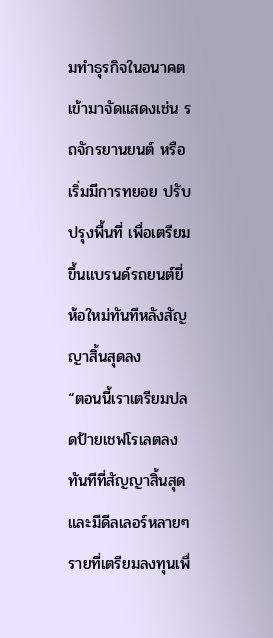มทำธุรกิจในอนาคตเข้ามาจัดแสดงเช่น รถจักรยานยนต์ หรือ เริ่มมีการทยอย ปรับปรุงพื้นที่ เพื่อเตรียม ขึ้นแบรนด์รถยนต์ยี่ห้อใหม่ทันทีหลังสัญญาสิ้นสุดลง
“ตอนนี้เราเตรียมปลดป้ายเชฟโรเลตลงทันทีที่สัญญาสิ้นสุด และมีดีลเลอร์หลายๆรายที่เตรียมลงทุนเพื่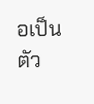อเป็นตัว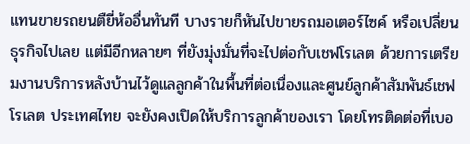แทนขายรถยนตืยี่ห้ออื่นทันที บางรายก็หันไปขายรถมอเตอร์ไซค์ หรือเปลี่ยนธุรกิจไปเลย แต่มีอีกหลายๆ ที่ยังมุ่งมั่นที่จะไปต่อกับเชฟโรเลต ด้วยการเตรียมงานบริการหลังบ้านไว้ดูแลลูกค้าในพื้นที่ต่อเนื่องและศูนย์ลูกค้าสัมพันธ์เชฟโรเลต ประเทศไทย จะยังคงเปิดให้บริการลูกค้าของเรา โดยโทรติดต่อที่เบอ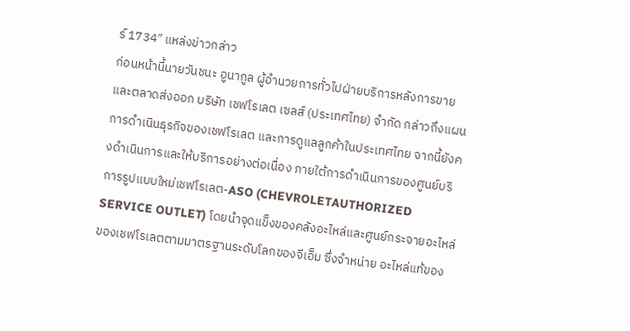ร์ 1734″ แหล่งข่าวกล่าว
ก่อนหน้านี้นายวันชนะ อูนากูล ผู้อำนวยการทั่วไปฝ่ายบริการหลังการขายและตลาดส่งออก บริษัท เชฟโรเลต เซลส์ (ประเทศไทย) จำกัด กล่าวถึงแผนการดำเนินธุรกิจของเชฟโรเลต และการดูแลลูกค้าในประเทศไทย จากนี้ยังคงดำเนินการและให้บริการอย่างต่อเนื่อง ภายใต้การดำเนินการของศูนย์บริการรูปแบบใหม่เชฟโรเลต-ASO (CHEVROLETAUTHORIZED SERVICE OUTLET) โดยนำจุดแข็งของคลังอะไหล่และศูนย์กระจายอะไหล่ของเชฟโรเลตตามมาตรฐานระดับโลกของจีเอ็ม ซึ่งจำหน่าย อะไหล่แท้ของ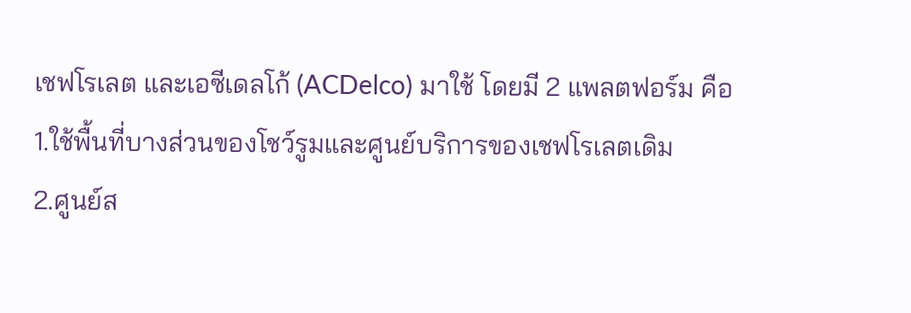เชฟโรเลต และเอซีเดลโก้ (ACDelco) มาใช้ โดยมี 2 แพลตฟอร์ม คือ
1.ใช้พื้นที่บางส่วนของโชว์รูมและศูนย์บริการของเชฟโรเลตเดิม
2.ศูนย์ส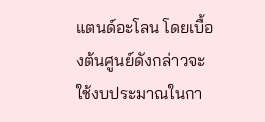แตนด์อะโลน โดยเบื้องต้นศูนย์ดังกล่าวจะใช้งบประมาณในกา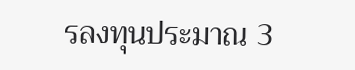รลงทุนประมาณ 3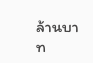ล้านบาท